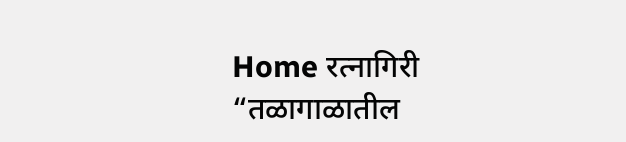Home रत्नागिरी “तळागाळातील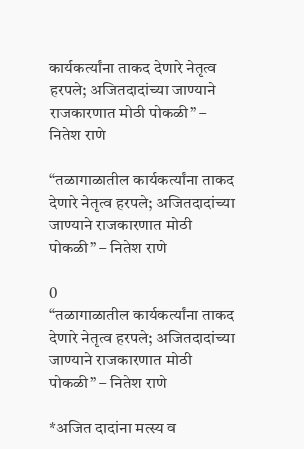कार्यकर्त्यांना ताकद देणारे नेतृत्व हरपले; अजितदादांच्या जाण्याने राजकारणात मोठी पोकळी” – नितेश राणे

“तळागाळातील कार्यकर्त्यांना ताकद देणारे नेतृत्व हरपले; अजितदादांच्या जाण्याने राजकारणात मोठी पोकळी” – नितेश राणे

0
“तळागाळातील कार्यकर्त्यांना ताकद देणारे नेतृत्व हरपले; अजितदादांच्या जाण्याने राजकारणात मोठी पोकळी” – नितेश राणे

*अजित दादांना मत्स्य व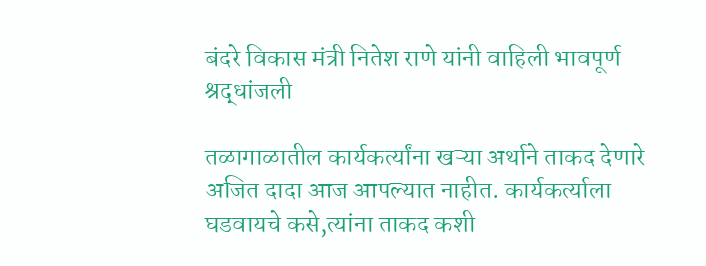बंदरे विकास मंत्री नितेश राणे यांनी वाहिली भावपूर्ण श्रद्धांजली

तळागाळातील कार्यकर्त्यांना खऱ्या अर्थाने ताकद देणारे अजित दादा आज आपल्यात नाहीत. कार्यकर्त्याला घडवायचे कसे,त्यांना ताकद कशी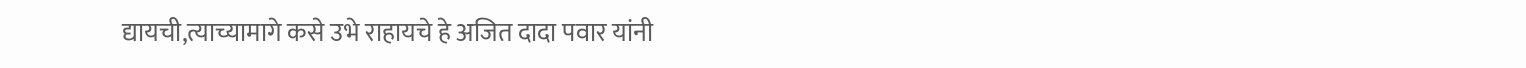द्यायची,त्याच्यामागे कसे उभे राहायचे हे अजित दादा पवार यांनी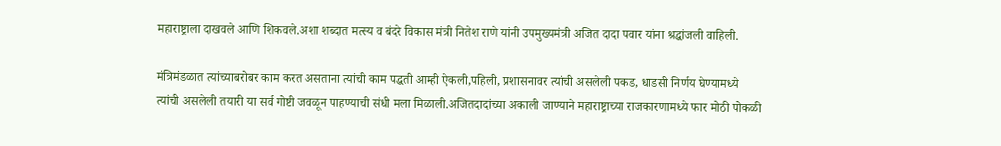महाराष्ट्राला दाखवले आणि शिकवले.अशा शब्दात मत्स्य व बंदरे विकास मंत्री नितेश राणे यांनी उपमुख्यमंत्री अजित दादा पवार यांना श्रद्धांजली वाहिली.

मंत्रिमंडळात त्यांच्याबरोबर काम करत असताना त्यांची काम पद्धती आम्ही ऐकली,पहिली, प्रशासनावर त्यांची असलेली पकड, धाडसी निर्णय घेण्यामध्ये त्यांची असलेली तयारी या सर्व गोष्टी जवळून पाहण्याची संधी मला मिळाली.अजितदादांच्या अकाली जाण्याने महाराष्ट्राच्या राजकारणामध्ये फार मोठी पोकळी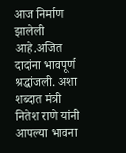आज निर्माण झालेली आहे.अजित दादांना भावपूर्ण श्रद्धांजली. अशा शब्दात मंत्री नितेश राणे यांनी आपल्या भावना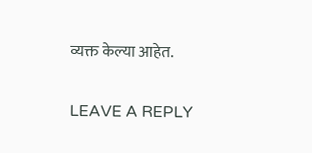व्यक्त केल्या आहेत.

LEAVE A REPLY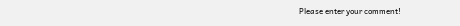Please enter your comment!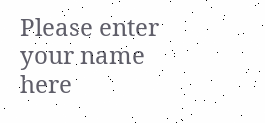Please enter your name here